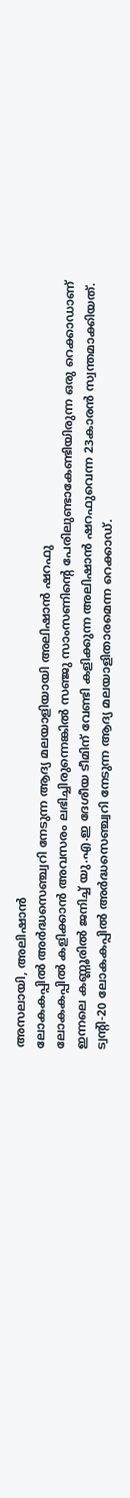അസലായി, അലിഷാൻ
ലോകകപ്പിൽ അർദ്ധസെഞ്ച്വറി നേടുന്ന ആദ്യ മലയാളിയായി അലിഷാൻ ഷറഫു
ലോകകപ്പിൽ കളിക്കാൻ അവസരം ലഭിച്ചിരുന്നെങ്കിൽ സഞ്ജു സാംസണിന്റെ പേരിലുണ്ടാകേണ്ടിയിരുന്ന ഒരു റെക്കാഡാണ് ഇന്നലെ കണ്ണൂരിൽ ജനിച്ച് യു.എ.ഇ ദേശീയ ടീമിന് വേണ്ടി കളിക്കുന്ന അലിഷാൻ ഷറഫുവെന്ന 23കാരൻ സ്വന്തമാക്കിയത്. ട്വന്റി-20 ലോകകപ്പിൽ അർദ്ധസെഞ്ച്വറി നേടുന്ന ആദ്യ മലയാളിതാരമെന്ന റെക്കാഡ്.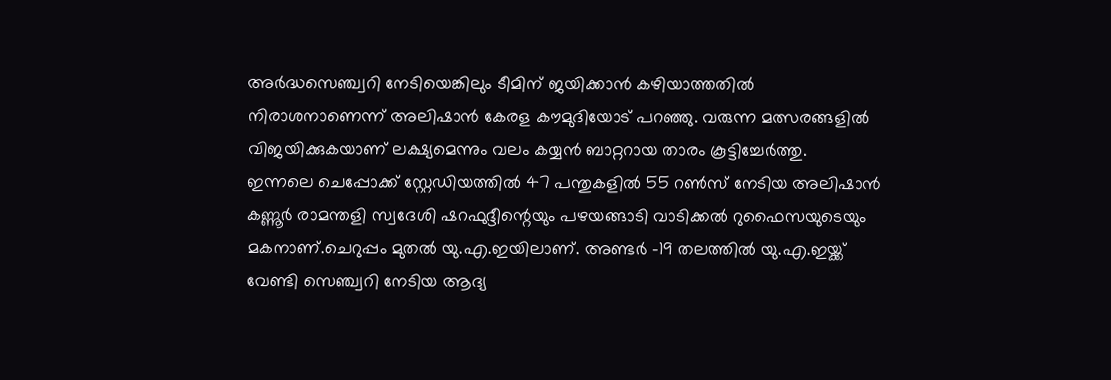അർദ്ധസെഞ്ച്വറി നേടിയെങ്കിലും ടീമിന് ജയിക്കാൻ കഴിയാത്തതിൽ നിരാശനാണെന്ന് അലിഷാൻ കേരള കൗമുദിയോട് പറഞ്ഞു. വരുന്ന മത്സരങ്ങളിൽ വിജയിക്കുകയാണ് ലക്ഷ്യമെന്നും വലം കയ്യൻ ബാറ്ററായ താരം കൂട്ടിച്ചേർത്തു.
ഇന്നലെ ചെപ്പോക്ക് സ്റ്റേഡിയത്തിൽ 47 പന്തുകളിൽ 55 റൺസ് നേടിയ അലിഷാൻ കണ്ണൂർ രാമന്തളി സ്വദേശി ഷറഫുദ്ദീന്റെയും പഴയങ്ങാടി വാടിക്കൽ റുഫൈസയുടെയും മകനാണ്.ചെറുപ്പം മുതൽ യു.എ.ഇയിലാണ്. അണ്ടർ -19 തലത്തിൽ യു.എ.ഇയ്ക്ക് വേണ്ടി സെഞ്ച്വറി നേടിയ ആദ്യ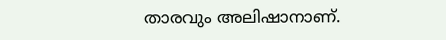താരവും അലിഷാനാണ്.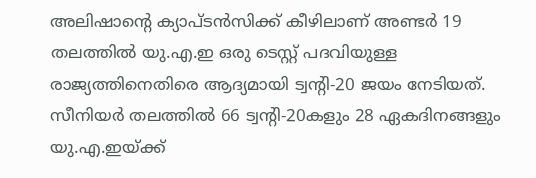അലിഷാന്റെ ക്യാപ്ടൻസിക്ക് കീഴിലാണ് അണ്ടർ 19 തലത്തിൽ യു.എ.ഇ ഒരു ടെസ്റ്റ് പദവിയുള്ള രാജ്യത്തിനെതിരെ ആദ്യമായി ട്വന്റി-20 ജയം നേടിയത്.
സീനിയർ തലത്തിൽ 66 ട്വന്റി-20കളും 28 ഏകദിനങ്ങളും യു.എ.ഇയ്ക്ക്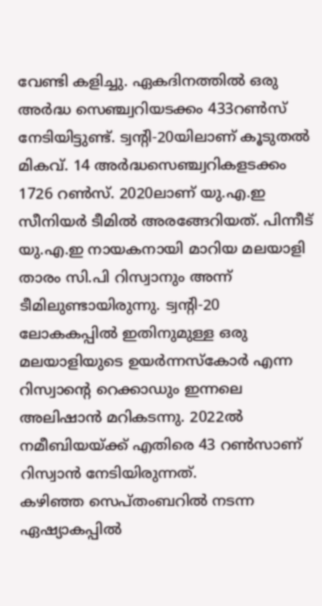വേണ്ടി കളിച്ചു. ഏകദിനത്തിൽ ഒരു അർദ്ധ സെഞ്ച്വറിയടക്കം 433റൺസ് നേടിയിട്ടുണ്ട്. ട്വന്റി-20യിലാണ് കൂടുതൽ മികവ്. 14 അർദ്ധസെഞ്ച്വറികളടക്കം 1726 റൺസ്. 2020ലാണ് യു.എ.ഇ സീനിയർ ടീമിൽ അരങ്ങേറിയത്. പിന്നീട് യു.എ.ഇ നായകനായി മാറിയ മലയാളി താരം സി.പി റിസ്വാനും അന്ന് ടീമിലുണ്ടായിരുന്നു. ട്വന്റി-20 ലോകകപ്പിൽ ഇതിനുമുള്ള ഒരു മലയാളിയുടെ ഉയർന്നസ്കോർ എന്ന റിസ്വാന്റെ റെക്കാഡും ഇന്നലെ അലിഷാൻ മറികടന്നു. 2022ൽ നമീബിയയ്ക്ക് എതിരെ 43 റൺസാണ് റിസ്വാൻ നേടിയിരുന്നത്.
കഴിഞ്ഞ സെപ്തംബറിൽ നടന്ന ഏഷ്യാകപ്പിൽ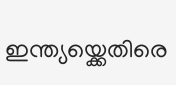ഇന്ത്യയ്ക്കെതിരെ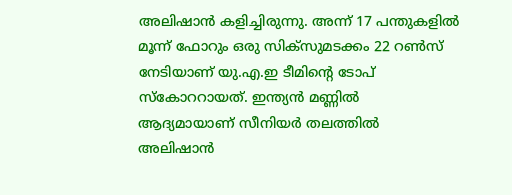അലിഷാൻ കളിച്ചിരുന്നു. അന്ന് 17 പന്തുകളിൽ മൂന്ന് ഫോറും ഒരു സിക്സുമടക്കം 22 റൺസ് നേടിയാണ് യു.എ.ഇ ടീമിന്റെ ടോപ് സ്കോററായത്. ഇന്ത്യൻ മണ്ണിൽ ആദ്യമായാണ് സീനിയർ തലത്തിൽ അലിഷാൻ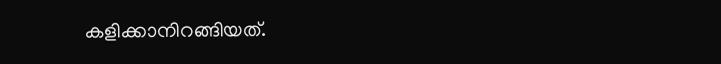കളിക്കാനിറങ്ങിയത്.